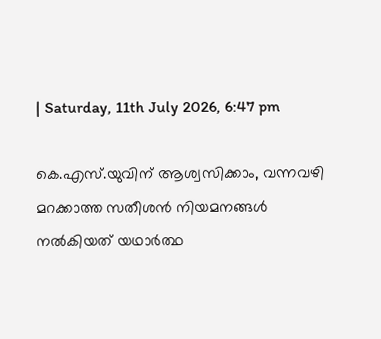| Saturday, 11th July 2026, 6:47 pm

കെ.എസ്.യുവിന് ആശ്വസിക്കാം, വന്നവഴി മറക്കാത്ത സതീശന്‍ നിയമനങ്ങള്‍ നല്‍കിയത് യഥാര്‍ത്ഥ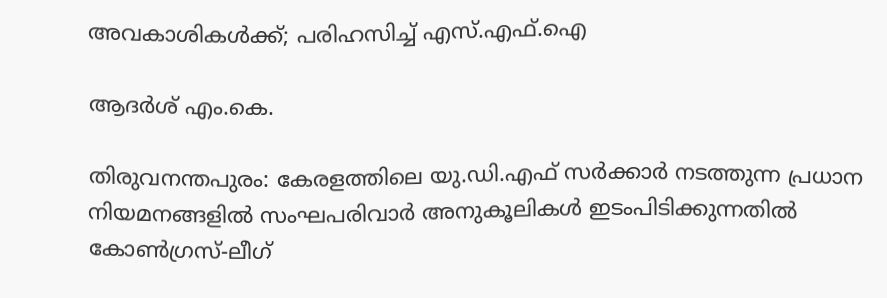അവകാശികള്‍ക്ക്; പരിഹസിച്ച് എസ്.എഫ്.ഐ

ആദർശ് എം.കെ.

തിരുവനന്തപുരം: കേരളത്തിലെ യു.ഡി.എഫ് സര്‍ക്കാര്‍ നടത്തുന്ന പ്രധാന നിയമനങ്ങളില്‍ സംഘപരിവാര്‍ അനുകൂലികള്‍ ഇടംപിടിക്കുന്നതില്‍ കോണ്‍ഗ്രസ്-ലീഗ്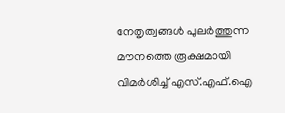നേതൃത്വങ്ങള്‍ പുലര്‍ത്തുന്ന മൗനത്തെ രൂക്ഷമായി വിമര്‍ശിച്ച് എസ്.എഫ്.ഐ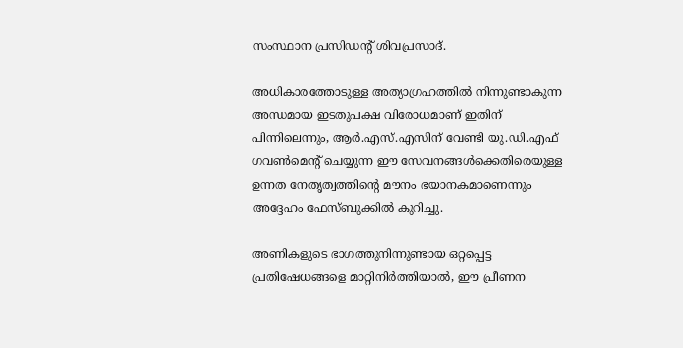സംസ്ഥാന പ്രസിഡന്റ് ശിവപ്രസാദ്.

അധികാരത്തോടുള്ള അത്യാഗ്രഹത്തില്‍ നിന്നുണ്ടാകുന്ന അന്ധമായ ഇടതുപക്ഷ വിരോധമാണ് ഇതിന് പിന്നിലെന്നും, ആര്‍.എസ്.എസിന് വേണ്ടി യു.ഡി.എഫ് ഗവണ്‍മെന്റ് ചെയ്യുന്ന ഈ സേവനങ്ങള്‍ക്കെതിരെയുള്ള ഉന്നത നേതൃത്വത്തിന്റെ മൗനം ഭയാനകമാണെന്നും അദ്ദേഹം ഫേസ്ബുക്കില്‍ കുറിച്ചു.

അണികളുടെ ഭാഗത്തുനിന്നുണ്ടായ ഒറ്റപ്പെട്ട പ്രതിഷേധങ്ങളെ മാറ്റിനിര്‍ത്തിയാല്‍, ഈ പ്രീണന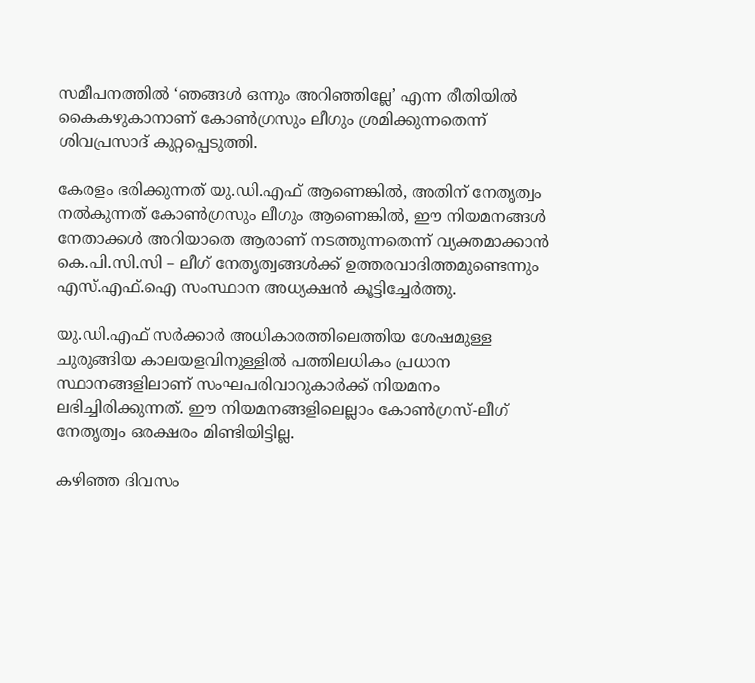സമീപനത്തില്‍ ‘ഞങ്ങള്‍ ഒന്നും അറിഞ്ഞില്ലേ’ എന്ന രീതിയില്‍ കൈകഴുകാനാണ് കോണ്‍ഗ്രസും ലീഗും ശ്രമിക്കുന്നതെന്ന് ശിവപ്രസാദ് കുറ്റപ്പെടുത്തി.

കേരളം ഭരിക്കുന്നത് യു.ഡി.എഫ് ആണെങ്കില്‍, അതിന് നേതൃത്വം നല്‍കുന്നത് കോണ്‍ഗ്രസും ലീഗും ആണെങ്കില്‍, ഈ നിയമനങ്ങള്‍ നേതാക്കള്‍ അറിയാതെ ആരാണ് നടത്തുന്നതെന്ന് വ്യക്തമാക്കാന്‍ കെ.പി.സി.സി – ലീഗ് നേതൃത്വങ്ങള്‍ക്ക് ഉത്തരവാദിത്തമുണ്ടെന്നും എസ്.എഫ്.ഐ സംസ്ഥാന അധ്യക്ഷന്‍ കൂട്ടിച്ചേര്‍ത്തു.

യു.ഡി.എഫ് സര്‍ക്കാര്‍ അധികാരത്തിലെത്തിയ ശേഷമുള്ള ചുരുങ്ങിയ കാലയളവിനുള്ളില്‍ പത്തിലധികം പ്രധാന സ്ഥാനങ്ങളിലാണ് സംഘപരിവാറുകാര്‍ക്ക് നിയമനം ലഭിച്ചിരിക്കുന്നത്. ഈ നിയമനങ്ങളിലെല്ലാം കോണ്‍ഗ്രസ്-ലീഗ് നേതൃത്വം ഒരക്ഷരം മിണ്ടിയിട്ടില്ല.

കഴിഞ്ഞ ദിവസം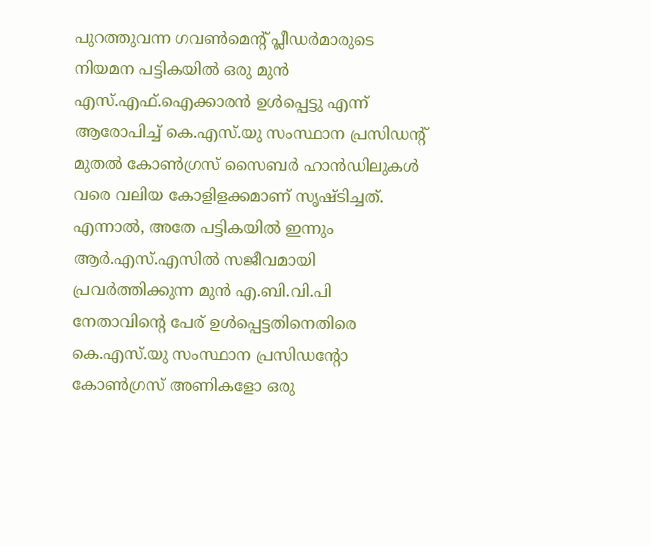പുറത്തുവന്ന ഗവണ്‍മെന്റ് പ്ലീഡര്‍മാരുടെ നിയമന പട്ടികയില്‍ ഒരു മുന്‍ എസ്.എഫ്.ഐക്കാരന്‍ ഉള്‍പ്പെട്ടു എന്ന് ആരോപിച്ച് കെ.എസ്.യു സംസ്ഥാന പ്രസിഡന്റ് മുതല്‍ കോണ്‍ഗ്രസ് സൈബര്‍ ഹാന്‍ഡിലുകള്‍ വരെ വലിയ കോളിളക്കമാണ് സൃഷ്ടിച്ചത്. എന്നാല്‍, അതേ പട്ടികയില്‍ ഇന്നും ആര്‍.എസ്.എസില്‍ സജീവമായി പ്രവര്‍ത്തിക്കുന്ന മുന്‍ എ.ബി.വി.പി നേതാവിന്റെ പേര് ഉള്‍പ്പെട്ടതിനെതിരെ കെ.എസ്.യു സംസ്ഥാന പ്രസിഡന്റോ കോണ്‍ഗ്രസ് അണികളോ ഒരു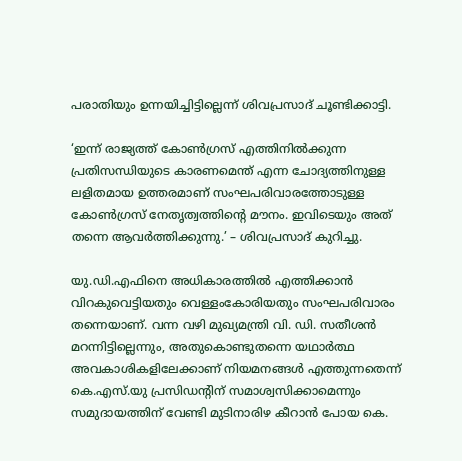പരാതിയും ഉന്നയിച്ചിട്ടില്ലെന്ന് ശിവപ്രസാദ് ചൂണ്ടിക്കാട്ടി.

‘ഇന്ന് രാജ്യത്ത് കോണ്‍ഗ്രസ് എത്തിനില്‍ക്കുന്ന പ്രതിസന്ധിയുടെ കാരണമെന്ത് എന്ന ചോദ്യത്തിനുള്ള ലളിതമായ ഉത്തരമാണ് സംഘപരിവാരത്തോടുള്ള കോണ്‍ഗ്രസ് നേതൃത്വത്തിന്റെ മൗനം. ഇവിടെയും അത് തന്നെ ആവര്‍ത്തിക്കുന്നു.’ – ശിവപ്രസാദ് കുറിച്ചു.

യു.ഡി.എഫിനെ അധികാരത്തില്‍ എത്തിക്കാന്‍ വിറകുവെട്ടിയതും വെള്ളംകോരിയതും സംഘപരിവാരം തന്നെയാണ്. വന്ന വഴി മുഖ്യമന്ത്രി വി. ഡി. സതീശന്‍ മറന്നിട്ടില്ലെന്നും, അതുകൊണ്ടുതന്നെ യഥാര്‍ത്ഥ അവകാശികളിലേക്കാണ് നിയമനങ്ങള്‍ എത്തുന്നതെന്ന് കെ.എസ്.യു പ്രസിഡന്റിന് സമാശ്വസിക്കാമെന്നും സമുദായത്തിന് വേണ്ടി മുടിനാരിഴ കീറാന്‍ പോയ കെ.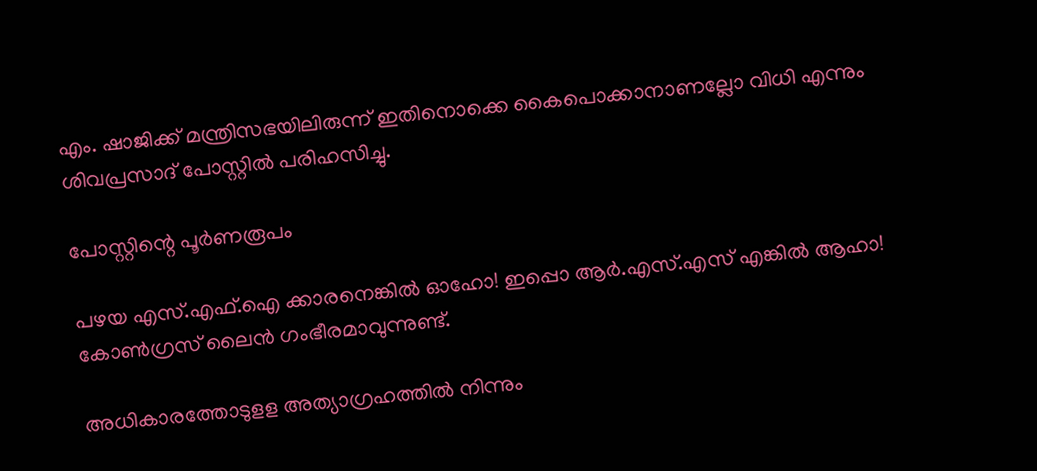എം. ഷാജിക്ക് മന്ത്രിസഭയിലിരുന്ന് ഇതിനൊക്കെ കൈപൊക്കാനാണല്ലോ വിധി എന്നും ശിവപ്രസാദ് പോസ്റ്റില്‍ പരിഹസിച്ചു.

പോസ്റ്റിന്റെ പൂര്‍ണരൂപം

പഴയ എസ്.എഫ്.ഐ ക്കാരനെങ്കില്‍ ഓഹോ! ഇപ്പൊ ആര്‍.എസ്.എസ് എങ്കില്‍ ആഹാ! കോണ്‍ഗ്രസ് ലൈന്‍ ഗംഭീരമാവുന്നുണ്ട്.

അധികാരത്തോടുളള അത്യാഗ്രഹത്തില്‍ നിന്നും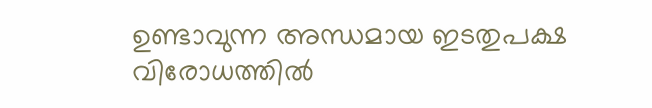ഉണ്ടാവുന്ന അന്ധമായ ഇടതുപക്ഷ വിരോധത്തില്‍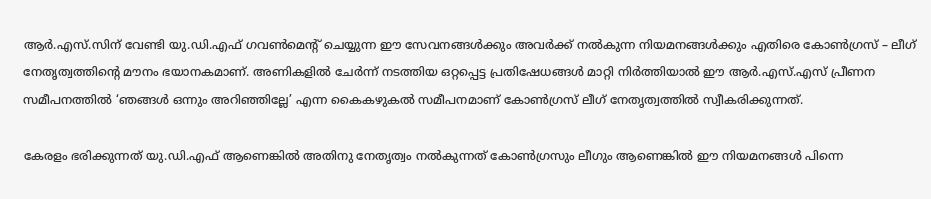ആര്‍.എസ്.സിന് വേണ്ടി യു.ഡി.എഫ് ഗവണ്‍മെന്റ് ചെയ്യുന്ന ഈ സേവനങ്ങള്‍ക്കും അവര്‍ക്ക് നല്‍കുന്ന നിയമനങ്ങള്‍ക്കും എതിരെ കോണ്‍ഗ്രസ് – ലീഗ് നേതൃത്വത്തിന്റെ മൗനം ഭയാനകമാണ്. അണികളില്‍ ചേര്‍ന്ന് നടത്തിയ ഒറ്റപ്പെട്ട പ്രതിഷേധങ്ങള്‍ മാറ്റി നിര്‍ത്തിയാല്‍ ഈ ആര്‍.എസ്.എസ് പ്രീണന സമീപനത്തില്‍ ‘ഞങ്ങള്‍ ഒന്നും അറിഞ്ഞില്ലേ’ എന്ന കൈകഴുകല്‍ സമീപനമാണ് കോണ്‍ഗ്രസ് ലീഗ് നേതൃത്വത്തില്‍ സ്വീകരിക്കുന്നത്.

കേരളം ഭരിക്കുന്നത് യു.ഡി.എഫ് ആണെങ്കില്‍ അതിനു നേതൃത്വം നല്‍കുന്നത് കോണ്‍ഗ്രസും ലീഗും ആണെങ്കില്‍ ഈ നിയമനങ്ങള്‍ പിന്നെ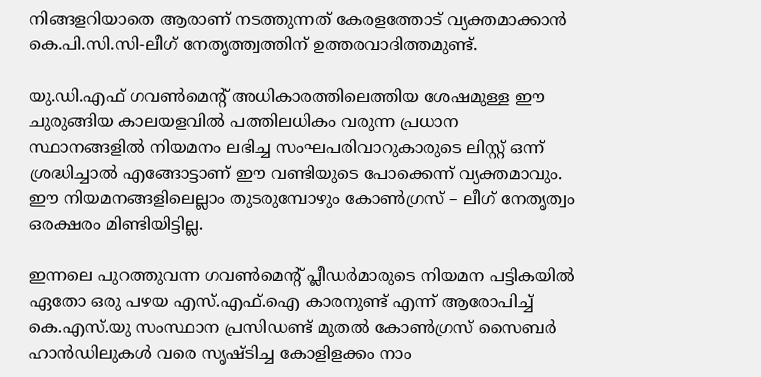നിങ്ങളറിയാതെ ആരാണ് നടത്തുന്നത് കേരളത്തോട് വ്യക്തമാക്കാന്‍ കെ.പി.സി.സി-ലീഗ് നേതൃത്ത്വത്തിന് ഉത്തരവാദിത്തമുണ്ട്.

യു.ഡി.എഫ് ഗവണ്‍മെന്റ് അധികാരത്തിലെത്തിയ ശേഷമുള്ള ഈ ചുരുങ്ങിയ കാലയളവില്‍ പത്തിലധികം വരുന്ന പ്രധാന സ്ഥാനങ്ങളില്‍ നിയമനം ലഭിച്ച സംഘപരിവാറുകാരുടെ ലിസ്റ്റ് ഒന്ന് ശ്രദ്ധിച്ചാല്‍ എങ്ങോട്ടാണ് ഈ വണ്ടിയുടെ പോക്കെന്ന് വ്യക്തമാവും. ഈ നിയമനങ്ങളിലെല്ലാം തുടരുമ്പോഴും കോണ്‍ഗ്രസ് – ലീഗ് നേതൃത്വം ഒരക്ഷരം മിണ്ടിയിട്ടില്ല.

ഇന്നലെ പുറത്തുവന്ന ഗവണ്‍മെന്റ് പ്ലീഡര്‍മാരുടെ നിയമന പട്ടികയില്‍ ഏതോ ഒരു പഴയ എസ്.എഫ്.ഐ കാരനുണ്ട് എന്ന് ആരോപിച്ച് കെ.എസ്.യു സംസ്ഥാന പ്രസിഡണ്ട് മുതല്‍ കോണ്‍ഗ്രസ് സൈബര്‍ ഹാന്‍ഡിലുകള്‍ വരെ സൃഷ്ടിച്ച കോളിളക്കം നാം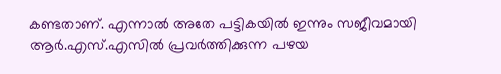കണ്ടതാണ്. എന്നാല്‍ അതേ പട്ടികയില്‍ ഇന്നും സജീവമായി ആര്‍.എസ്.എസില്‍ പ്രവര്‍ത്തിക്കുന്ന പഴയ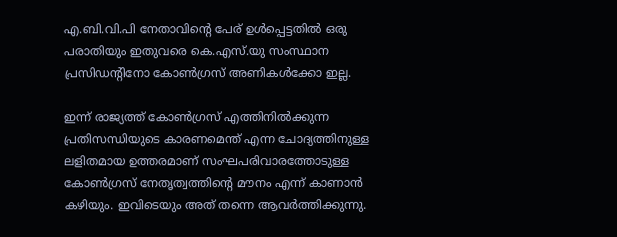എ.ബി.വി.പി നേതാവിന്റെ പേര് ഉള്‍പ്പെട്ടതില്‍ ഒരു പരാതിയും ഇതുവരെ കെ.എസ്.യു സംസ്ഥാന പ്രസിഡന്റിനോ കോണ്‍ഗ്രസ് അണികള്‍ക്കോ ഇല്ല.

ഇന്ന് രാജ്യത്ത് കോണ്‍ഗ്രസ് എത്തിനില്‍ക്കുന്ന പ്രതിസന്ധിയുടെ കാരണമെന്ത് എന്ന ചോദ്യത്തിനുള്ള ലളിതമായ ഉത്തരമാണ് സംഘപരിവാരത്തോടുള്ള കോണ്‍ഗ്രസ് നേതൃത്വത്തിന്റെ മൗനം എന്ന് കാണാന്‍ കഴിയും. ഇവിടെയും അത് തന്നെ ആവര്‍ത്തിക്കുന്നു.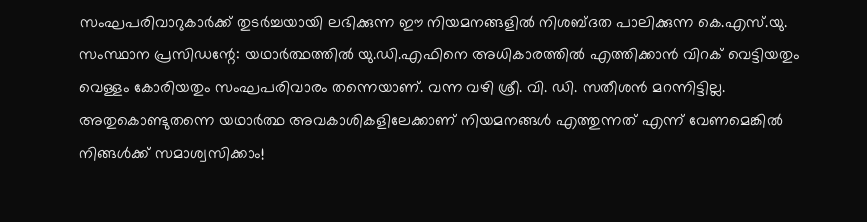സംഘപരിവാറുകാര്‍ക്ക് തുടര്‍ച്ചയായി ലഭിക്കുന്ന ഈ നിയമനങ്ങളില്‍ നിശബ്ദത പാലിക്കുന്ന കെ.എസ്.യു. സംസ്ഥാന പ്രസിഡന്റേ: യഥാര്‍ത്ഥത്തില്‍ യു.ഡി.എഫിനെ അധികാരത്തില്‍ എത്തിക്കാന്‍ വിറക് വെട്ടിയതും വെള്ളം കോരിയതും സംഘപരിവാരം തന്നെയാണ്. വന്ന വഴി ശ്രീ. വി. ഡി. സതീശന്‍ മറന്നിട്ടില്ല. അതുകൊണ്ടുതന്നെ യഥാര്‍ത്ഥ അവകാശികളിലേക്കാണ് നിയമനങ്ങള്‍ എത്തുന്നത് എന്ന് വേണമെങ്കില്‍ നിങ്ങള്‍ക്ക് സമാശ്വസിക്കാം!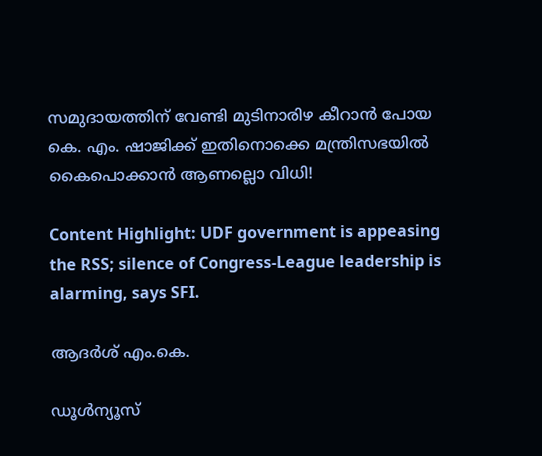സമുദായത്തിന് വേണ്ടി മുടിനാരിഴ കീറാന്‍ പോയ കെ. എം. ഷാജിക്ക് ഇതിനൊക്കെ മന്ത്രിസഭയില്‍ കൈപൊക്കാന്‍ ആണല്ലൊ വിധി!

Content Highlight: UDF government is appeasing the RSS; silence of Congress-League leadership is alarming, says SFI.

ആദർശ് എം.കെ.

ഡൂള്‍ന്യൂസ്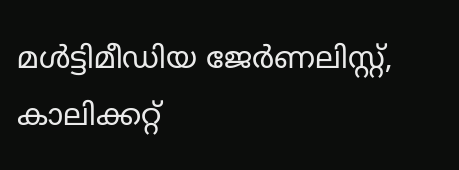മള്‍ട്ടിമീഡിയ ജേര്‍ണലിസ്റ്റ്, കാലിക്കറ്റ്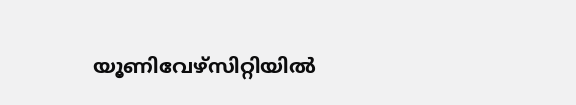യൂണിവേഴ്സിറ്റിയില്‍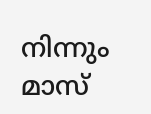നിന്നും മാസ്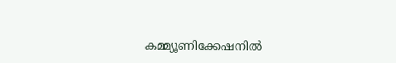കമ്മ്യൂണിക്കേഷനില്‍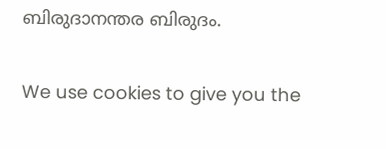ബിരുദാനന്തര ബിരുദം.

We use cookies to give you the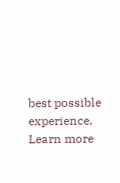best possible experience. Learn more